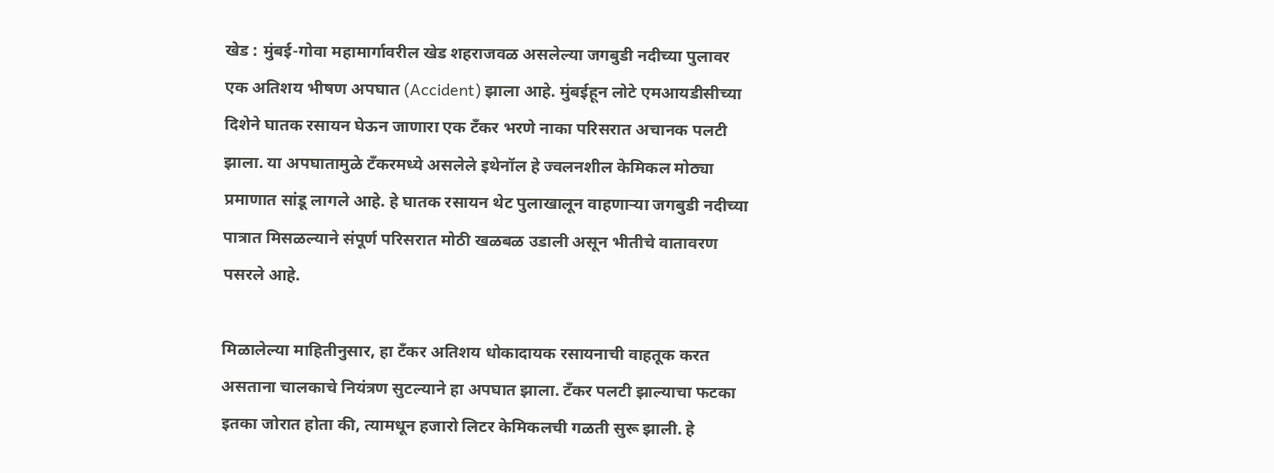खेड : मुंबई-गोवा महामार्गावरील खेड शहराजवळ असलेल्या जगबुडी नदीच्या पुलावर एक अतिशय भीषण अपघात (Accident) झाला आहे. मुंबईहून लोटे एमआयडीसीच्या दिशेने घातक रसायन घेऊन जाणारा एक टँकर भरणे नाका परिसरात अचानक पलटी झाला. या अपघातामुळे टँकरमध्ये असलेले इथेनॉल हे ज्वलनशील केमिकल मोठ्या प्रमाणात सांडू लागले आहे. हे घातक रसायन थेट पुलाखालून वाहणाऱ्या जगबुडी नदीच्या पात्रात मिसळल्याने संपूर्ण परिसरात मोठी खळबळ उडाली असून भीतीचे वातावरण पसरले आहे.

मिळालेल्या माहितीनुसार, हा टँकर अतिशय धोकादायक रसायनाची वाहतूक करत असताना चालकाचे नियंत्रण सुटल्याने हा अपघात झाला. टँकर पलटी झाल्याचा फटका इतका जोरात होता की, त्यामधून हजारो लिटर केमिकलची गळती सुरू झाली. हे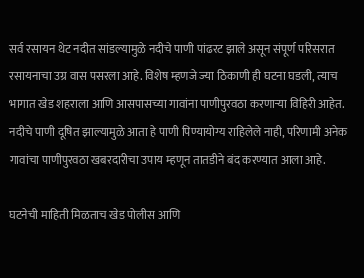सर्व रसायन थेट नदीत सांडल्यामुळे नदीचे पाणी पांढरट झाले असून संपूर्ण परिसरात रसायनाचा उग्र वास पसरला आहे. विशेष म्हणजे ज्या ठिकाणी ही घटना घडली, त्याच भागात खेड शहराला आणि आसपासच्या गावांना पाणीपुरवठा करणाऱ्या विहिरी आहेत. नदीचे पाणी दूषित झाल्यामुळे आता हे पाणी पिण्यायोग्य राहिलेले नाही, परिणामी अनेक गावांचा पाणीपुरवठा खबरदारीचा उपाय म्हणून तातडीने बंद करण्यात आला आहे.

घटनेची माहिती मिळताच खेड पोलीस आणि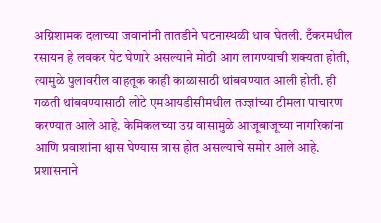अग्निशामक दलाच्या जवानांनी तातडीने घटनास्थळी धाव घेतली. टँकरमधील रसायन हे लवकर पेट घेणारे असल्याने मोठी आग लागण्याची शक्यता होती, त्यामुळे पुलावरील वाहतूक काही काळासाठी थांबवण्यात आली होती. ही गळती थांबवण्यासाठी लोटे एमआयडीसीमधील तज्ज्ञांच्या टीमला पाचारण करण्यात आले आहे. केमिकलच्या उग्र वासामुळे आजूबाजूच्या नागरिकांना आणि प्रवाशांना श्वास घेण्यास त्रास होत असल्याचे समोर आले आहे. प्रशासनाने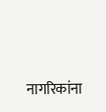नागरिकांना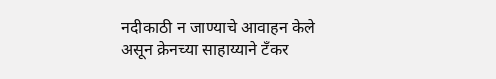नदीकाठी न जाण्याचे आवाहन केले असून क्रेनच्या साहाय्याने टँकर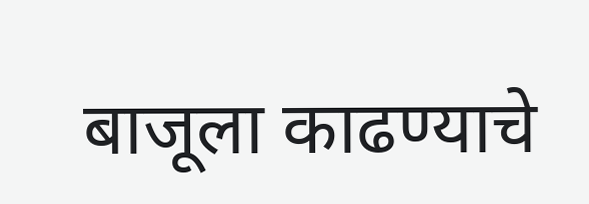बाजूला काढण्याचे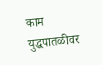काम युद्धपातळीवर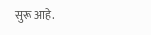सुरू आहे.